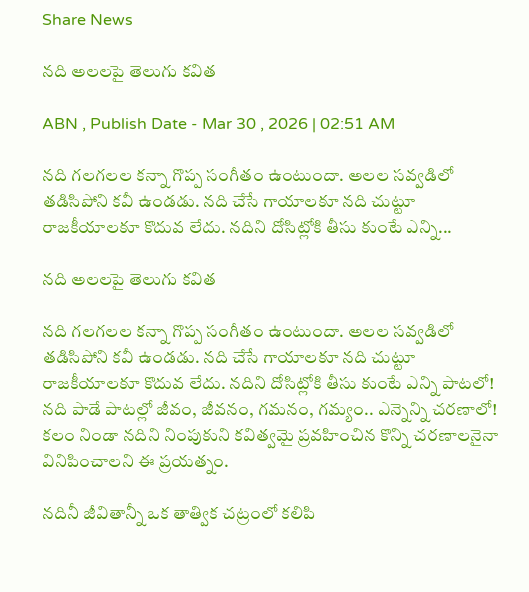Share News

నది అలలపై తెలుగు కవిత

ABN , Publish Date - Mar 30 , 2026 | 02:51 AM

నది గలగలల కన్నా గొప్ప సంగీతం ఉంటుందా. అలల సవ్వడిలో తడిసిపోని కవీ ఉండడు. నది చేసే గాయాలకూ నది చుట్టూ రాజకీయాలకూ కొదువ లేదు. నదిని దోసిట్లోకి తీసు కుంటే ఎన్ని...

నది అలలపై తెలుగు కవిత

నది గలగలల కన్నా గొప్ప సంగీతం ఉంటుందా. అలల సవ్వడిలో తడిసిపోని కవీ ఉండడు. నది చేసే గాయాలకూ నది చుట్టూ రాజకీయాలకూ కొదువ లేదు. నదిని దోసిట్లోకి తీసు కుంటే ఎన్ని పాటలో! నది పాడే పాటల్లో జీవం, జీవనం, గమనం, గమ్యం.. ఎన్నెన్ని చరణాలో! కలం నిండా నదిని నింపుకుని కవిత్వమై ప్రవహించిన కొన్ని చరణాలనైనా వినిపించాలని ఈ ప్రయత్నం.

నదినీ జీవితాన్నీ ఒక తాత్విక చట్రంలో కలిపి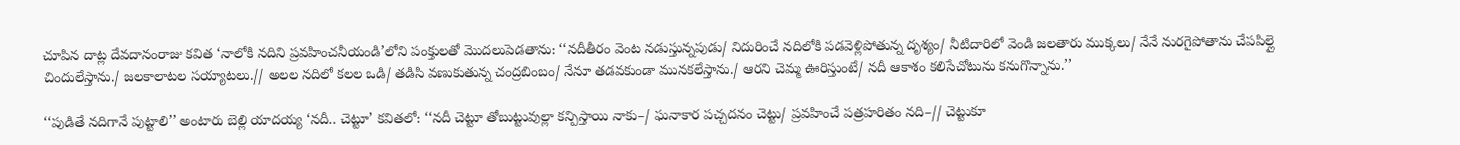చూపిన దాట్ల దేవదానంరాజు కవిత ‘నాలోకి నదిని ప్రవహించనీయండి’లోని పంక్తులతో మొదలుపెడతాను: ‘‘నదీతీరం వెంట నడుస్తున్నపుడు/ నిదురించే నదిలోకి పడవెళ్లిపోతున్న దృశ్యం/ నీటిదారిలో వెండి జలతారు ముక్కలు/ నేనే నురగైపోతాను చేపపిల్లై చిందులేస్తాను./ జలకాలాటల సయ్యాటలు.// అలల నదిలో కలల ఒడి/ తడిసి వణుకుతున్న చంద్రబింబం/ నేనూ తడవకుండా మునకలేస్తాను./ ఆరని చెమ్మ ఊరిస్తుంటే/ నదీ ఆకాశం కలిసేచోటును కనుగొన్నాను.’’

‘‘పుడితే నదిగానే పుట్టాలి’’ అంటారు బెల్లి యాదయ్య ‘నదీ.. చెట్టూ’ కవితలో: ‘‘నదీ చెట్టూ తోబుట్టువుల్లా కన్పిస్తాయి నాకు–/ ఘనాకార పచ్చదనం చెట్టు/ ప్రవహించే పత్రహరితం నది–// చెట్టుకూ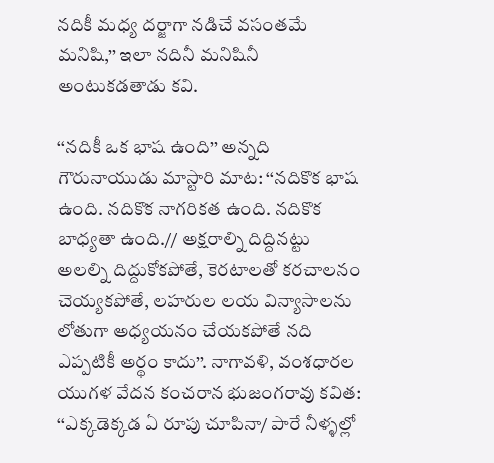నదికీ మధ్య దర్జాగా నడిచే వసంతమే మనిషి,’’ ఇలా నదినీ మనిషినీ అంటుకడతాడు కవి.

‘‘నదికీ ఒక భాష ఉంది’’ అన్నది గౌరునాయుడు మాస్టారి మాట: ‘‘నదికొక భాష ఉంది. నదికొక నాగరికత ఉంది. నదికొక బాధ్యతా ఉంది.// అక్షరాల్ని దిద్దినట్టు అలల్ని దిద్దుకోకపోతే, కెరటాలతో కరచాలనం చెయ్యకపోతే, లహరుల లయ విన్యాసాలను లోతుగా అధ్యయనం చేయకపోతే నది ఎప్పటికీ అర్థం కాదు’’. నాగావళి, వంశధారల యుగళ వేదన కంచరాన భుజంగరావు కవిత: ‘‘ఎక్కడెక్కడ ఏ రూపు చూపినా/ పారే నీళ్ళల్లో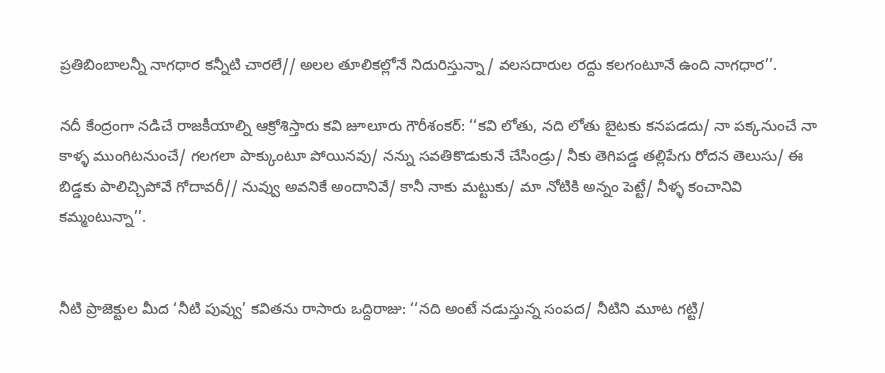ప్రతిబింబాలన్నీ నాగధార కన్నీటి చారలే// అలల తూలికల్లోనే నిదురిస్తున్నా/ వలసదారుల రద్దు కలగంటూనే ఉంది నాగధార’’.

నదీ కేంద్రంగా నడిచే రాజకీయాల్ని ఆక్రోశిస్తారు కవి జూలూరు గౌరీశంకర్: ‘‘కవి లోతు, నది లోతు బైటకు కనపడదు/ నా పక్కనుంచే నా కాళ్ళ ముంగిటనుంచే/ గలగలా పాక్కుంటూ పోయినవు/ నన్ను సవతికొడుకునే చేసిండ్రు/ నీకు తెగిపడ్డ తల్లిపేగు రోదన తెలుసు/ ఈ బిడ్డకు పాలిచ్చిపోవే గోదావరీ// నువ్వు అవనికే అందానివే/ కానీ నాకు మట్టుకు/ మా నోటికి అన్నం పెట్టే/ నీళ్ళ కంచానివి కమ్మంటున్నా’’.


నీటి ప్రాజెక్టుల మీద ‘నీటి పువ్వు’ కవితను రాసారు ఒద్దిరాజు: ‘‘నది అంటే నడుస్తున్న సంపద/ నీటిని మూట గట్టి/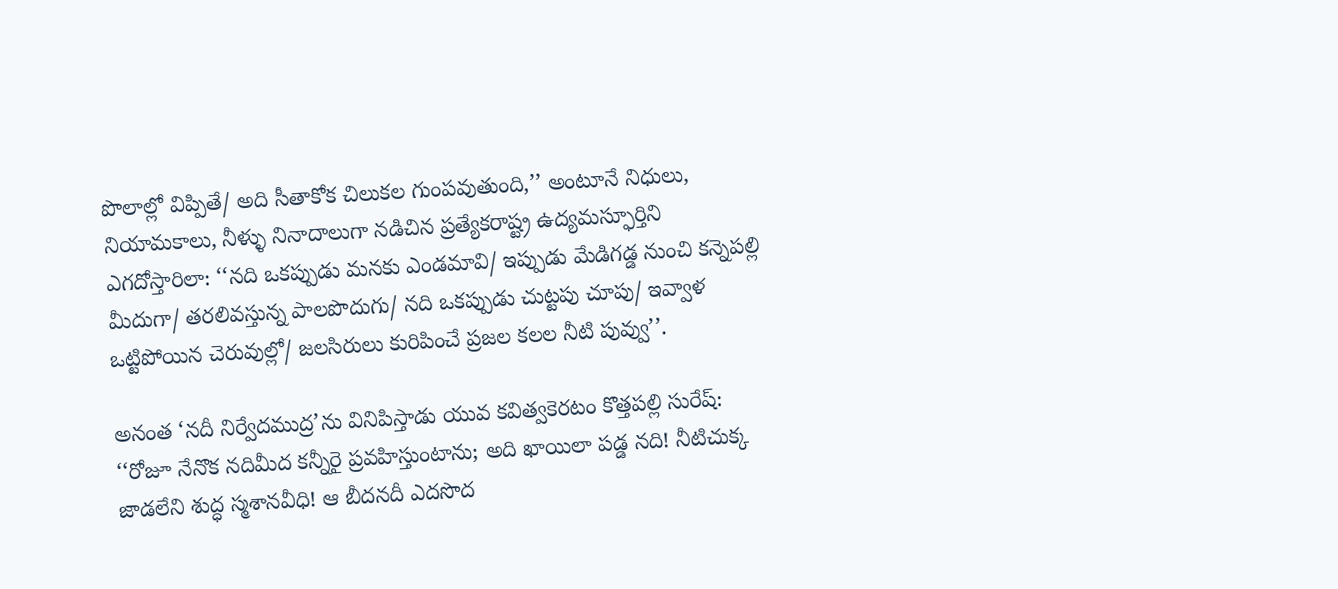పొలాల్లో విప్పితే/ అది సీతాకోక చిలుకల గుంపవుతుంది,’’ అంటూనే నిధులు, నియామకాలు, నీళ్ళు నినాదాలుగా నడిచిన ప్రత్యేకరాష్ట్ర ఉద్యమస్ఫూర్తిని ఎగదోస్తారిలా: ‘‘నది ఒకప్పుడు మనకు ఎండమావి/ ఇప్పుడు మేడిగడ్డ నుంచి కన్నెపల్లి మీదుగా/ తరలివస్తున్న పాలపొదుగు/ నది ఒకప్పుడు చుట్టపు చూపు/ ఇవ్వాళ ఒట్టిపోయిన చెరువుల్లో/ జలసిరులు కురిపించే ప్రజల కలల నీటి పువ్వు’’.

అనంత ‘నదీ నిర్వేదముద్ర’ను వినిపిస్తాడు యువ కవిత్వకెరటం కొత్తపల్లి సురేష్: ‘‘రోజూ నేనొక నదిమీద కన్నీరై ప్రవహిస్తుంటాను; అది ఖాయిలా పడ్డ నది! నీటిచుక్క జాడలేని శుద్ధ స్మశానవీధి! ఆ బీదనదీ ఎదసొద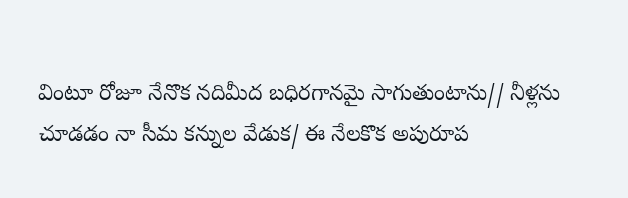వింటూ రోజూ నేనొక నదిమీద బధిరగానమై సాగుతుంటాను// నీళ్లను చూడడం నా సీమ కన్నుల వేడుక/ ఈ నేలకొక అపురూప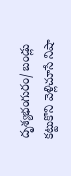దృశ్యభంగురం/ బండ్లు కట్టుకొని వెళ్లిచూసే నిషా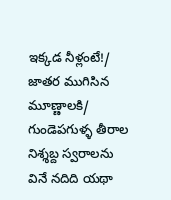ఇక్కడ నీళ్లంటే!/ జాతర ముగిసిన మూణ్ణాలకి/ గుండెపగుళ్ళ తీరాల నిశ్శబ్ద స్వరాలను వినే నదిది యథా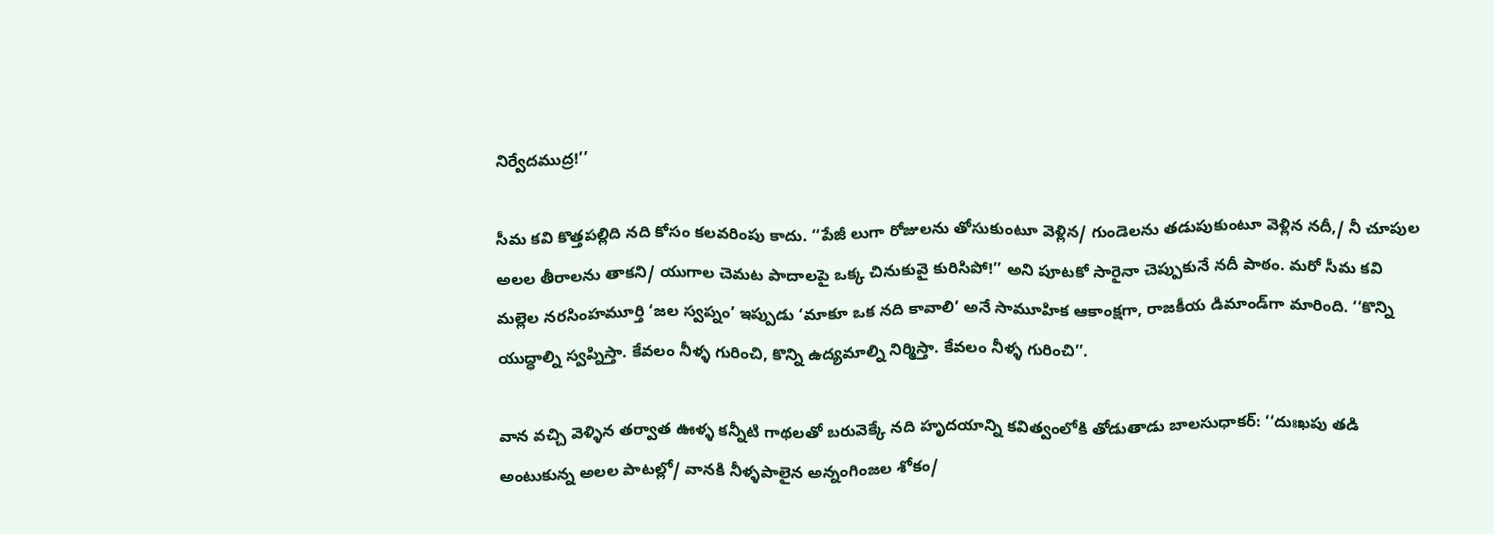నిర్వేదముద్ర!’’

సీమ కవి కొత్తపల్లిది నది కోసం కలవరింపు కాదు. ‘‘పేజీ లుగా రోజులను తోసుకుంటూ వెళ్లిన/ గుండెలను తడుపుకుంటూ వెళ్లిన నదీ,/ నీ చూపుల అలల తీరాలను తాకని/ యుగాల చెమట పాదాలపై ఒక్క చినుకువై కురిసిపో!’’ అని పూటకో సారైనా చెప్పుకునే నదీ పాఠం. మరో సీమ కవి మల్లెల నరసింహమూర్తి ‘జల స్వప్నం’ ఇప్పుడు ‘మాకూ ఒక నది కావాలి’ అనే సామూహిక ఆకాంక్షగా, రాజకీయ డిమాండ్‌గా మారింది. ‘‘కొన్ని యుద్ధాల్ని స్వప్నిస్తా. కేవలం నీళ్ళ గురించి, కొన్ని ఉద్యమాల్ని నిర్మిస్తా. కేవలం నీళ్ళ గురించి’’.

వాన వచ్చి వెళ్ళిన తర్వాత ఊళ్ళ కన్నీటి గాథలతో బరువెక్కే నది హృదయాన్ని కవిత్వంలోకి తోడుతాడు బాలసుధాకర్: ‘‘దుఃఖపు తడి అంటుకున్న అలల పాటల్లో/ వానకి నీళ్ళపాలైన అన్నంగింజల శోకం/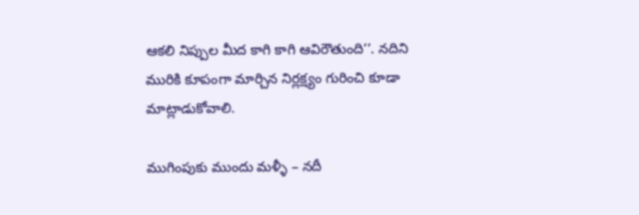ఆకలి నిప్పుల మీద కాగి కాగి ఆవిరౌతుంది’’. నదిని మురికి కూపంగా మార్చిన నిర్లక్ష్యం గురించి కూడా మాట్లాడుకోవాలి.

ముగింపుకు ముందు మళ్ళీ – నదీ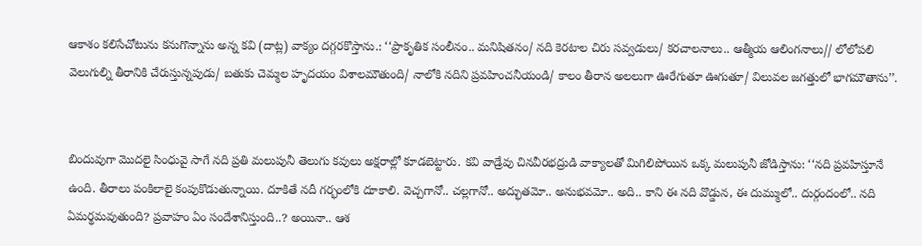ఆకాశం కలిసేచోటును కనుగొన్నాను అన్న కవి (దాట్ల) వాక్యం దగ్గరకొస్తాను.: ‘‘ప్రాకృతిక సంలీనం.. మనిషితనం/ నది కెరటాల చిరు సవ్వడులు/ కరచాలనాలు.. ఆత్మీయ ఆలింగనాలు// లోలోపలి వెలుగుల్ని తీరానికి చేరుస్తున్నపుడు/ బతుకు చెమ్మల హృదయం విశాలమౌతుంది/ నాలోకి నదిని ప్రవహించనీయండి/ కాలం తీరాన అలలుగా ఊరేగుతూ ఊగుతూ/ విలువల జగత్తులో భాగమౌతాను’’.


బిందువుగా మొదలై సింధువై సాగే నది ప్రతి మలుపునీ తెలుగు కవులు అక్షరాల్లో కూడబెట్టారు. కవి వాడ్రేవు చినవీరభద్రుడి వాక్యాలతో మిగిలిపోయిన ఒక్క మలుపునీ జోడిస్తాను: ‘‘నది ప్రవహిస్తూనే ఉంది. తీరాలు పంకిలాలై కంపుకొడుతున్నాయి. దూకితే నదీ గర్భంలోకి దూకాలి. వెచ్చగానో.. చల్లగానో.. అద్భుతమో.. అనుభవమో.. అది.. కాని ఈ నది వొడ్డున, ఈ దుమ్ములో.. దుర్గందంలో.. నది ఏమర్థమవుతుంది? ప్రవాహం ఏం సందేశానిస్తుంది..? అయినా.. ఆశ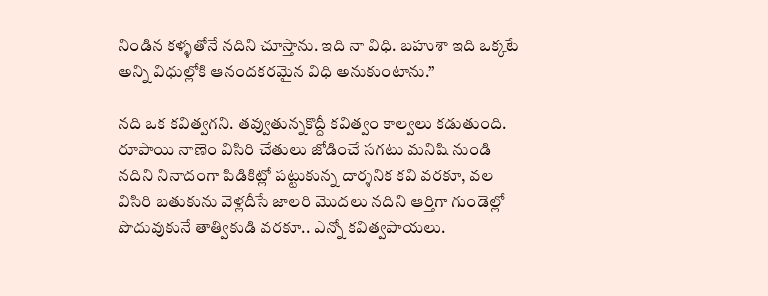నిండిన కళ్ళతోనే నదిని చూస్తాను. ఇది నా విధి. బహుశా ఇది ఒక్కటే అన్ని విధుల్లోకి ఆనందకరమైన విధి అనుకుంటాను.’’

నది ఒక కవిత్వగని. తవ్వుతున్నకొద్దీ కవిత్వం కాల్వలు కడుతుంది. రూపాయి నాణెం విసిరి చేతులు జోడించే సగటు మనిషి నుండి నదిని నినాదంగా పిడికిట్లో పట్టుకున్న దార్శనిక కవి వరకూ, వల విసిరి బతుకును వెళ్లదీసే జాలరి మొదలు నదిని ఆర్తిగా గుండెల్లో పొదువుకునే తాత్వికుడి వరకూ.. ఎన్నో కవిత్వపాయలు.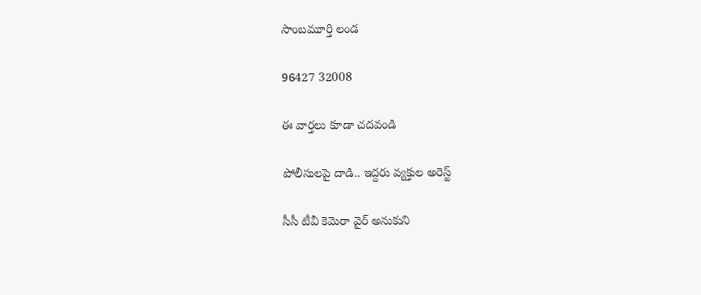సాంబమూర్తి లండ

96427 32008

ఈ వార్తలు కూడా చదవండి

పోలీసులపై దాడి.. ఇద్దరు వ్యక్తుల అరెస్ట్

సీసీ టీవీ కెమెరా వైర్ అనుకుని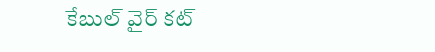కేబుల్ వైర్ కట్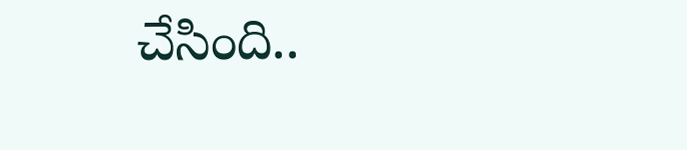చేసింది..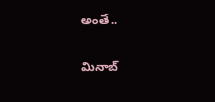అంతే..

మినాబ్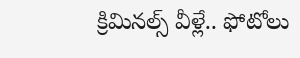క్రిమినల్స్ వీళ్లే.. ఫోటోలు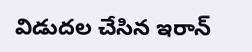విడుదల చేసిన ఇరాన్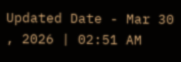Updated Date - Mar 30 , 2026 | 02:51 AM